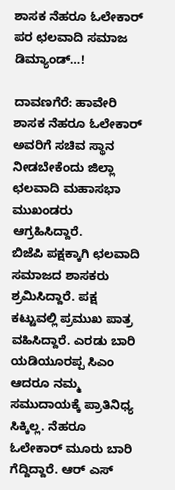ಶಾಸಕ ನೆಹರೂ ಓಲೇಕಾರ್ ಪರ ಛಲವಾದಿ ಸಮಾಜ ಡಿಮ್ಯಾಂಡ್…!

ದಾವಣಗೆರೆ: ಹಾವೇರಿ ಶಾಸಕ ನೆಹರೂ ಓಲೇಕಾರ್ ಅವರಿಗೆ ಸಚಿವ ಸ್ಥಾನ ನೀಡಬೇಕೆಂದು ಜಿಲ್ಲಾ ಛಲವಾದಿ ಮಹಾಸಭಾ ಮುಖಂಡರು ಆಗ್ರಹಿಸಿದ್ದಾರೆ.
ಬಿಜೆಪಿ ಪಕ್ಷಕ್ಕಾಗಿ ಛಲವಾದಿ ಸಮಾಜದ ಶಾಸಕರು ಶ್ರಮಿಸಿದ್ದಾರೆ. ಪಕ್ಷ ಕಟ್ಟುವಲ್ಲಿ ಪ್ರಮುಖ ಪಾತ್ರ ವಹಿಸಿದ್ದಾರೆ. ಎರಡು ಬಾರಿ ಯಡಿಯೂರಪ್ಪ ಸಿಎಂ ಆದರೂ ನಮ್ಮ ಸಮುದಾಯಕ್ಕೆ ಪ್ರಾತಿನಿಧ್ಯ ಸಿಕ್ಕಿಲ್ಲ. ನೆಹರೂ ಓಲೇಕಾರ್ ಮೂರು ಬಾರಿ ಗೆದ್ದಿದ್ದಾರೆ. ಆರ್ ಎಸ್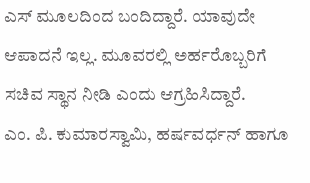ಎಸ್ ಮೂಲದಿಂದ ಬಂದಿದ್ದಾರೆ. ಯಾವುದೇ ಆಪಾದನೆ ಇಲ್ಲ. ಮೂವರಲ್ಲಿ ಅರ್ಹರೊಬ್ಬರಿಗೆ ಸಚಿವ ಸ್ಥಾನ ನೀಡಿ ಎಂದು ಆಗ್ರಹಿಸಿದ್ದಾರೆ.
ಎಂ. ಪಿ. ಕುಮಾರಸ್ವಾಮಿ, ಹರ್ಷವರ್ಧನ್ ಹಾಗೂ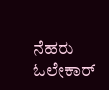ನೆಹರು ಓಲೇಕಾರ್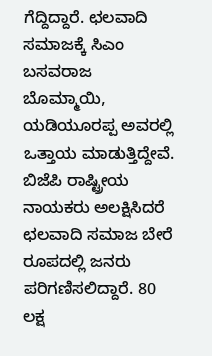ಗೆದ್ದಿದ್ದಾರೆ. ಛಲವಾದಿ ಸಮಾಜಕ್ಕೆ ಸಿಎಂ ಬಸವರಾಜ ಬೊಮ್ಮಾಯಿ, ಯಡಿಯೂರಪ್ಪ ಅವರಲ್ಲಿ ಒತ್ತಾಯ ಮಾಡುತ್ತಿದ್ದೇವೆ. ಬಿಜೆಪಿ ರಾಷ್ಟ್ರೀಯ ನಾಯಕರು ಅಲಕ್ಷಿಸಿದರೆ ಛಲವಾದಿ ಸಮಾಜ ಬೇರೆ ರೂಪದಲ್ಲಿ ಜನರು ಪರಿಗಣಿಸಲಿದ್ದಾರೆ. 80 ಲಕ್ಷ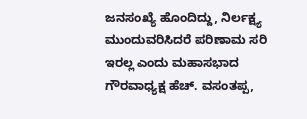ಜನಸಂಖ್ಯೆ ಹೊಂದಿದ್ದು, ನಿರ್ಲಕ್ಷ್ಯ ಮುಂದುವರಿಸಿದರೆ ಪರಿಣಾಮ ಸರಿ ಇರಲ್ಲ ಎಂದು ಮಹಾಸಭಾದ ಗೌರವಾಧ್ಯಕ್ಷ ಹೆಚ್. ವಸಂತಪ್ಪ,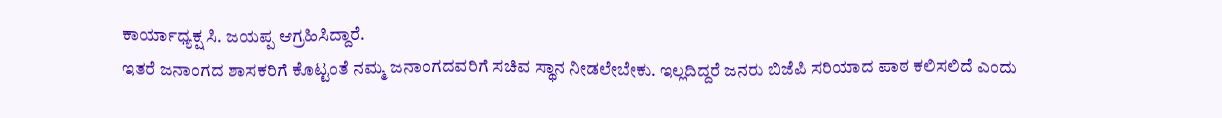ಕಾರ್ಯಾಧ್ಯಕ್ಷ ಸಿ. ಜಯಪ್ಪ ಆಗ್ರಹಿಸಿದ್ದಾರೆ.
ಇತರೆ ಜನಾಂಗದ ಶಾಸಕರಿಗೆ ಕೊಟ್ಟಂತೆ ನಮ್ಮ ಜನಾಂಗದವರಿಗೆ ಸಚಿವ ಸ್ಥಾನ ನೀಡಲೇಬೇಕು. ಇಲ್ಲದಿದ್ದರೆ ಜನರು ಬಿಜೆಪಿ ಸರಿಯಾದ ಪಾಠ ಕಲಿಸಲಿದೆ ಎಂದು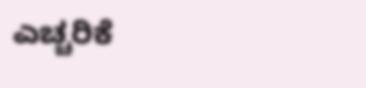ಎಚ್ಚರಿಕೆ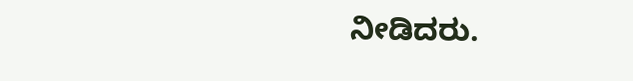ನೀಡಿದರು.